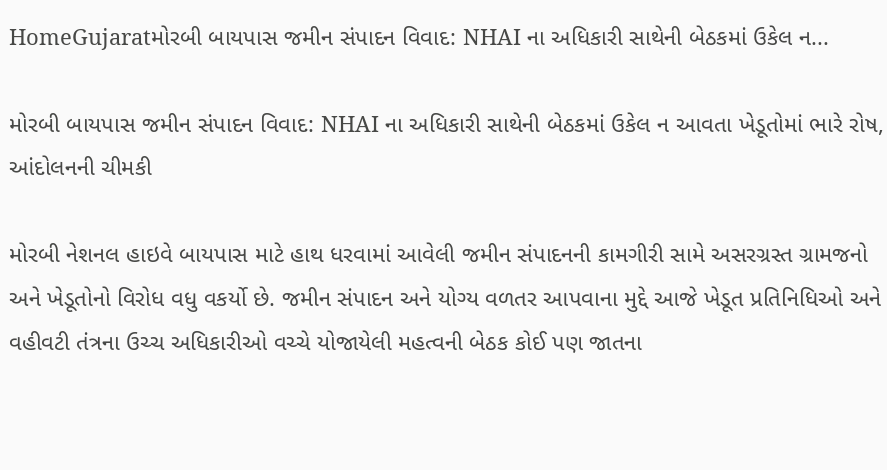HomeGujaratમોરબી બાયપાસ જમીન સંપાદન વિવાદ: NHAI ના અધિકારી સાથેની બેઠકમાં ઉકેલ ન...

મોરબી બાયપાસ જમીન સંપાદન વિવાદ: NHAI ના અધિકારી સાથેની બેઠકમાં ઉકેલ ન આવતા ખેડૂતોમાં ભારે રોષ, આંદોલનની ચીમકી

મોરબી નેશનલ હાઇવે બાયપાસ માટે હાથ ધરવામાં આવેલી જમીન સંપાદનની કામગીરી સામે અસરગ્રસ્ત ગ્રામજનો અને ખેડૂતોનો વિરોધ વધુ વકર્યો છે. જમીન સંપાદન અને યોગ્ય વળતર આપવાના મુદ્દે આજે ખેડૂત પ્રતિનિધિઓ અને વહીવટી તંત્રના ઉચ્ચ અધિકારીઓ વચ્ચે યોજાયેલી મહત્વની બેઠક કોઈ પણ જાતના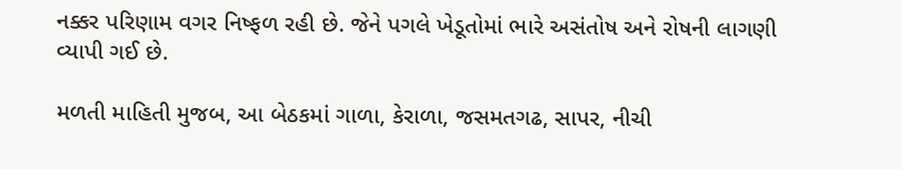નક્કર પરિણામ વગર નિષ્ફળ રહી છે. જેને પગલે ખેડૂતોમાં ભારે અસંતોષ અને રોષની લાગણી વ્યાપી ગઈ છે.

મળતી માહિતી મુજબ, આ બેઠકમાં ગાળા, કેરાળા, જસમતગઢ, સાપર, નીચી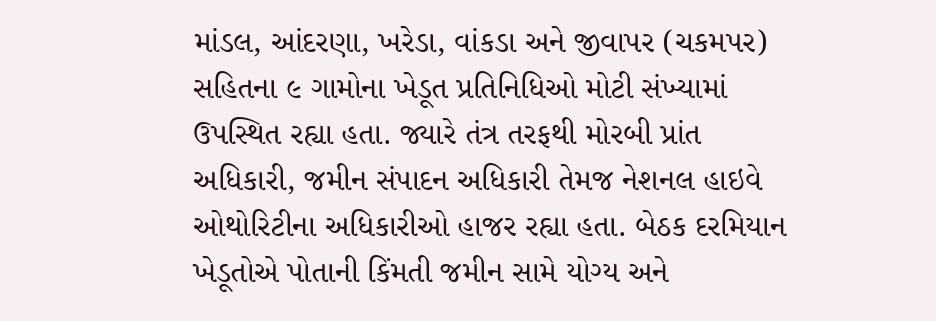માંડલ, આંદરણા, ખરેડા, વાંકડા અને જીવાપર (ચકમપર) સહિતના ૯ ગામોના ખેડૂત પ્રતિનિધિઓ મોટી સંખ્યામાં ઉપસ્થિત રહ્યા હતા. જ્યારે તંત્ર તરફથી મોરબી પ્રાંત અધિકારી, જમીન સંપાદન અધિકારી તેમજ નેશનલ હાઇવે ઓથોરિટીના અધિકારીઓ હાજર રહ્યા હતા. બેઠક દરમિયાન ખેડૂતોએ પોતાની કિંમતી જમીન સામે યોગ્ય અને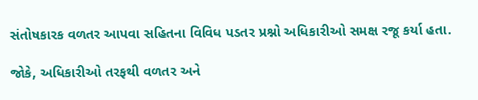સંતોષકારક વળતર આપવા સહિતના વિવિધ પડતર પ્રશ્નો અધિકારીઓ સમક્ષ રજૂ કર્યા હતા.

જોકે, અધિકારીઓ તરફથી વળતર અને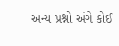અન્ય પ્રશ્નો અંગે કોઈ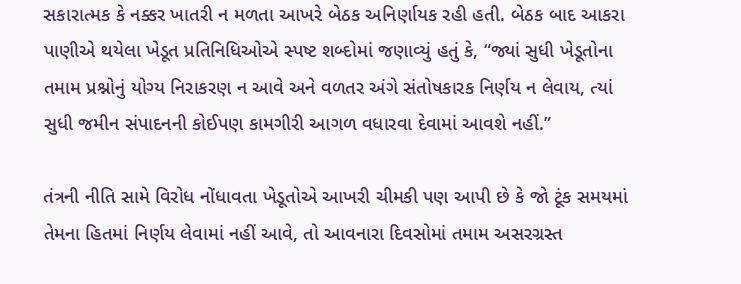સકારાત્મક કે નક્કર ખાતરી ન મળતા આખરે બેઠક અનિર્ણાયક રહી હતી. બેઠક બાદ આકરા પાણીએ થયેલા ખેડૂત પ્રતિનિધિઓએ સ્પષ્ટ શબ્દોમાં જણાવ્યું હતું કે, “જ્યાં સુધી ખેડૂતોના તમામ પ્રશ્નોનું યોગ્ય નિરાકરણ ન આવે અને વળતર અંગે સંતોષકારક નિર્ણય ન લેવાય, ત્યાં સુધી જમીન સંપાદનની કોઈપણ કામગીરી આગળ વધારવા દેવામાં આવશે નહીં.”

તંત્રની નીતિ સામે વિરોધ નોંધાવતા ખેડૂતોએ આખરી ચીમકી પણ આપી છે કે જો ટૂંક સમયમાં તેમના હિતમાં નિર્ણય લેવામાં નહીં આવે, તો આવનારા દિવસોમાં તમામ અસરગ્રસ્ત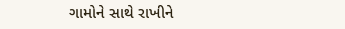ગામોને સાથે રાખીને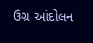ઉગ્ર આંદોલન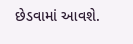છેડવામાં આવશે.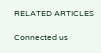RELATED ARTICLES

Connected us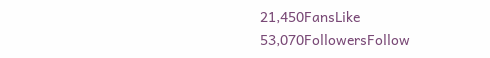21,450FansLike
53,070FollowersFollow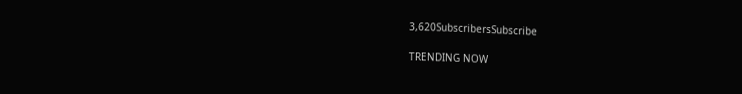3,620SubscribersSubscribe

TRENDING NOW